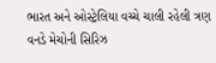ભારત અને ઓસ્ટ્રેલિયા વચ્ચે ચાલી રહેલી ત્રણ વનડે મેચોની સિરિઝ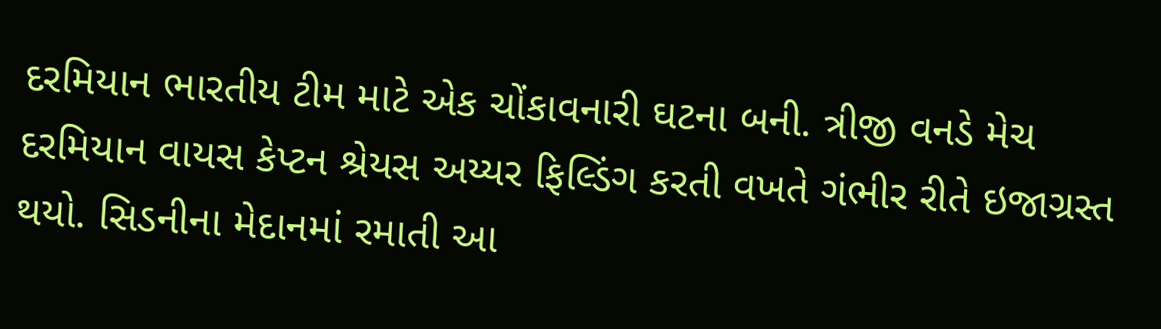દરમિયાન ભારતીય ટીમ માટે એક ચોંકાવનારી ઘટના બની. ત્રીજી વનડે મેચ દરમિયાન વાયસ કેપ્ટન શ્રેયસ અય્યર ફિલ્ડિંગ કરતી વખતે ગંભીર રીતે ઇજાગ્રસ્ત થયો. સિડનીના મેદાનમાં રમાતી આ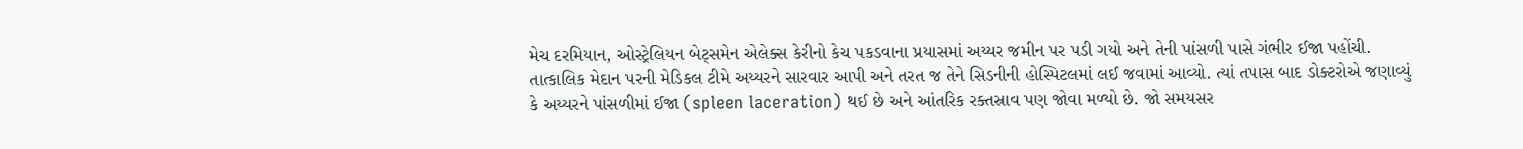મેચ દરમિયાન, ઓસ્ટ્રેલિયન બેટ્સમેન એલેક્સ કેરીનો કેચ પકડવાના પ્રયાસમાં અય્યર જમીન પર પડી ગયો અને તેની પાંસળી પાસે ગંભીર ઈજા પહોંચી.
તાત્કાલિક મેદાન પરની મેડિકલ ટીમે અય્યરને સારવાર આપી અને તરત જ તેને સિડનીની હોસ્પિટલમાં લઈ જવામાં આવ્યો. ત્યાં તપાસ બાદ ડોક્ટરોએ જણાવ્યું કે અય્યરને પાંસળીમાં ઈજા (spleen laceration) થઈ છે અને આંતરિક રક્તસ્રાવ પણ જોવા મળ્યો છે. જો સમયસર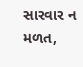સારવાર ન મળત,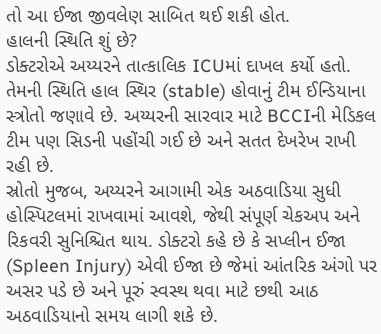તો આ ઈજા જીવલેણ સાબિત થઈ શકી હોત.
હાલની સ્થિતિ શું છે?
ડોક્ટરોએ અય્યરને તાત્કાલિક ICUમાં દાખલ કર્યો હતો. તેમની સ્થિતિ હાલ સ્થિર (stable) હોવાનું ટીમ ઈન્ડિયાના સ્ત્રોતો જણાવે છે. અય્યરની સારવાર માટે BCCIની મેડિકલ ટીમ પણ સિડની પહોંચી ગઈ છે અને સતત દેખરેખ રાખી રહી છે.
સ્રોતો મુજબ, અય્યરને આગામી એક અઠવાડિયા સુધી હોસ્પિટલમાં રાખવામાં આવશે, જેથી સંપૂર્ણ ચેકઅપ અને રિકવરી સુનિશ્ચિત થાય. ડોક્ટરો કહે છે કે સપ્લીન ઈજા (Spleen Injury) એવી ઈજા છે જેમાં આંતરિક અંગો પર અસર પડે છે અને પૂરું સ્વસ્થ થવા માટે છથી આઠ અઠવાડિયાનો સમય લાગી શકે છે.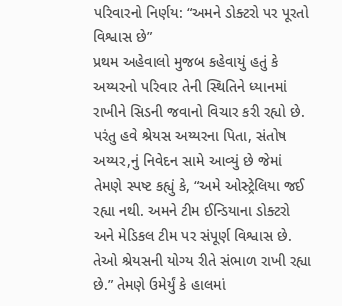પરિવારનો નિર્ણય: “અમને ડોક્ટરો પર પૂરતો વિશ્વાસ છે”
પ્રથમ અહેવાલો મુજબ કહેવાયું હતું કે અય્યરનો પરિવાર તેની સ્થિતિને ધ્યાનમાં રાખીને સિડની જવાનો વિચાર કરી રહ્યો છે. પરંતુ હવે શ્રેયસ અય્યરના પિતા, સંતોષ અય્યર,નું નિવેદન સામે આવ્યું છે જેમાં તેમણે સ્પષ્ટ કહ્યું કે, “અમે ઓસ્ટ્રેલિયા જઈ રહ્યા નથી. અમને ટીમ ઈન્ડિયાના ડોક્ટરો અને મેડિકલ ટીમ પર સંપૂર્ણ વિશ્વાસ છે. તેઓ શ્રેયસની યોગ્ય રીતે સંભાળ રાખી રહ્યા છે.” તેમણે ઉમેર્યું કે હાલમાં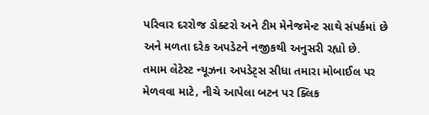પરિવાર દરરોજ ડોક્ટરો અને ટીમ મેનેજમેન્ટ સાથે સંપર્કમાં છે અને મળતા દરેક અપડેટને નજીકથી અનુસરી રહ્યો છે.
તમામ લેટેસ્ટ ન્યૂઝના અપડેટ્સ સીધા તમારા મોબાઈલ પર મેળવવા માટે, નીચે આપેલા બટન પર ક્લિક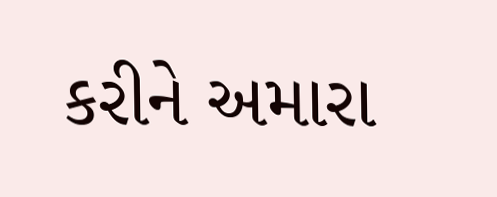કરીને અમારા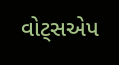વોટ્સએપ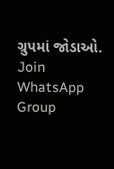ગ્રુપમાં જોડાઓ.
Join WhatsApp Group